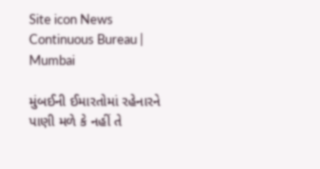Site icon News Continuous Bureau | Mumbai

મુંબઈની ઈમારતોમાં રહેનારને પાણી મળે કે નહીં તે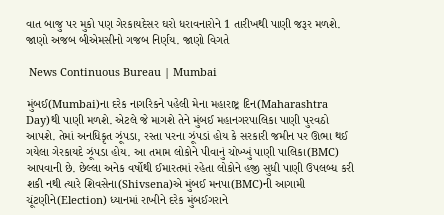વાત બાજુ પર મુકો પણ ગેરકાયદેસર ઘરો ધરાવનારોને 1 તારીખથી પાણી જરૂર મળશે. જાણો અજબ બીએમસીનો ગજબ નિર્ણય. જાણો વિગતે

 News Continuous Bureau | Mumbai

મુંબઈ(Mumbai)ના દરેક નાગરિકને પહેલી મેના મહારાષ્ટ્ર દિન(Maharashtra Day)થી પાણી મળશે. એટલે જે માગશે તેને મુંબઈ મહાનગરપાલિકા પાણી પુરવઠો આપશે. તેમાં અનધિકૃત ઝૂંપડા, રસ્તા પરના ઝૂંપડાં હોય કે સરકારી જમીન પર ઊભા થઈ ગયેલા ગેરકાયદે ઝૂંપડા હોય. આ તમામ લોકોને પીવાનું ચોખ્ખું પાણી પાલિકા(BMC) આપવાની છે. છેલ્લા અનેક વર્ષોથી ઈમારતમાં રહેતા લોકોને હજી સુધી પાણી ઉપલબ્ધ કરી શકી નથી ત્યારે શિવસેના(Shivsena)એ મુંબઈ મનપા(BMC)ની આગામી ચૂંટણીને(Election) ધ્યાનમાં રાખીને દરેક મુંબઈગરાને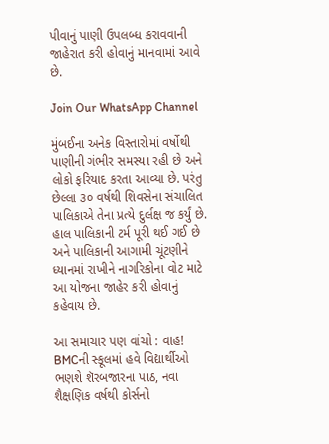પીવાનું પાણી ઉપલબ્ધ કરાવવાની જાહેરાત કરી હોવાનું માનવામાં આવે છે.

Join Our WhatsApp Channel

મુંબઈના અનેક વિસ્તારોમાં વર્ષોથી પાણીની ગંભીર સમસ્યા રહી છે અને લોકો ફરિયાદ કરતા આવ્યા છે. પરંતુ છેલ્લા ૩૦ વર્ષથી શિવસેના સંચાલિત પાલિકાએ તેના પ્રત્યે દુર્લક્ષ જ કર્યું છે. હાલ પાલિકાની ટર્મ પૂરી થઈ ગઈ છે અને પાલિકાની આગામી ચૂંટણીને ધ્યાનમાં રાખીને નાગરિકોના વોટ માટે આ યોજના જાહેર કરી હોવાનું કહેવાય છે.

આ સમાચાર પણ વાંચો : વાહ! BMCની સ્કૂલમાં હવે વિદ્યાર્થીઓ ભણશે શૅરબજારના પાઠ, નવા શૈક્ષણિક વર્ષથી કોર્સનો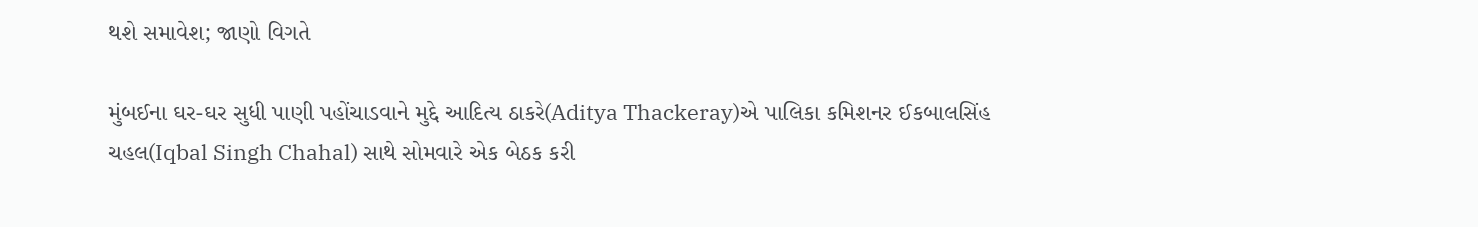થશે સમાવેશ; જાણો વિગતે

મુંબઈના ઘર-ઘર સુધી પાણી પહોંચાડવાને મુદ્દે આદિત્ય ઠાકરે(Aditya Thackeray)એ પાલિકા કમિશનર ઈકબાલસિંહ ચહલ(Iqbal Singh Chahal) સાથે સોમવારે એક બેઠક કરી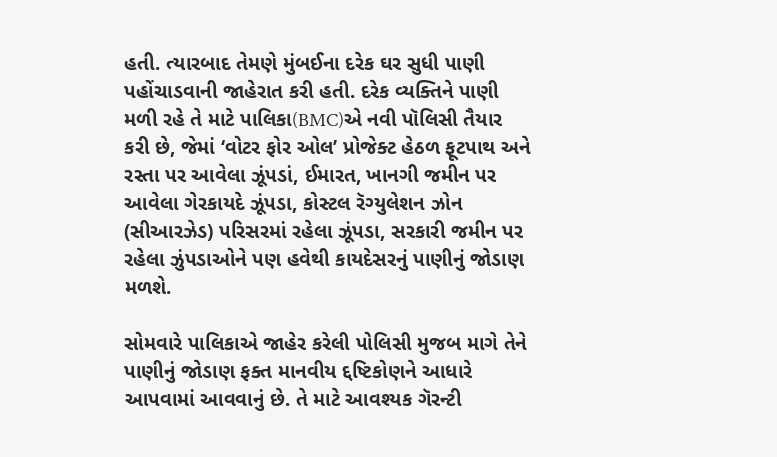હતી. ત્યારબાદ તેમણે મુંબઈના દરેક ઘર સુધી પાણી પહોંચાડવાની જાહેરાત કરી હતી. દરેક વ્યક્તિને પાણી મળી રહે તે માટે પાલિકા(BMC)એ નવી પૉલિસી તૈયાર કરી છે, જેમાં ‘વોટર ફોર ઓલ’ પ્રોજેક્ટ હેઠળ ફૂટપાથ અને રસ્તા પર આવેલા ઝૂંપડાં, ઈમારત, ખાનગી જમીન પર આવેલા ગેરકાયદે ઝૂંપડા, કોસ્ટલ રૅગ્યુલેશન ઝોન (સીઆરઝેડ) પરિસરમાં રહેલા ઝૂંપડા, સરકારી જમીન પર રહેલા ઝુંપડાઓને પણ હવેથી કાયદેસરનું પાણીનું જોડાણ મળશે.

સોમવારે પાલિકાએ જાહેર કરેલી પોલિસી મુજબ માગે તેને પાણીનું જોડાણ ફક્ત માનવીય દ્દષ્ટિકોણને આધારે આપવામાં આવવાનું છે. તે માટે આવશ્યક ગૅરન્ટી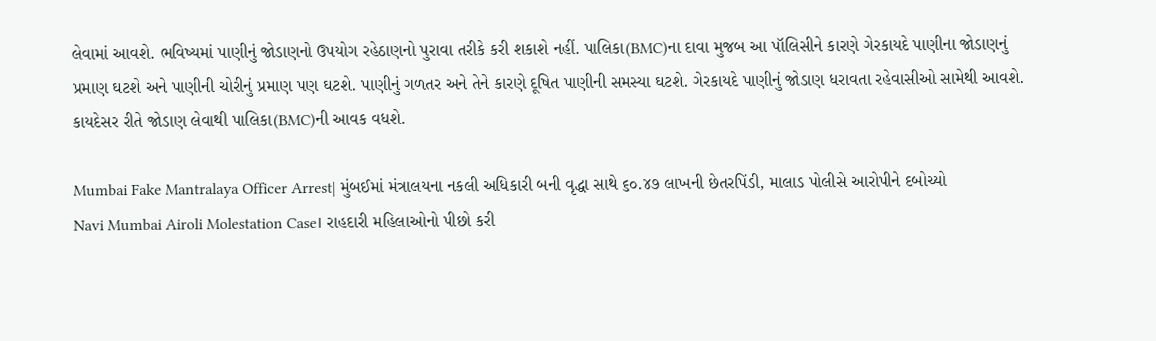લેવામાં આવશે. ભવિષ્યમાં પાણીનું જોડાણનો ઉપયોગ રહેઠાણનો પુરાવા તરીકે કરી શકાશે નહીં. પાલિકા(BMC)ના દાવા મુજબ આ પૉલિસીને કારણે ગેરકાયદે પાણીના જોડાણનું પ્રમાણ ઘટશે અને પાણીની ચોરીનું પ્રમાણ પણ ઘટશે. પાણીનું ગળતર અને તેને કારણે દૂષિત પાણીની સમસ્યા ઘટશે. ગેરકાયદે પાણીનું જોડાણ ધરાવતા રહેવાસીઓ સામેથી આવશે. કાયદેસર રીતે જોડાણ લેવાથી પાલિકા(BMC)ની આવક વધશે.

Mumbai Fake Mantralaya Officer Arrest| મુંબઈમાં મંત્રાલયના નકલી અધિકારી બની વૃદ્ધા સાથે ૬૦.૪૭ લાખની છેતરપિંડી, માલાડ પોલીસે આરોપીને દબોચ્યો
Navi Mumbai Airoli Molestation Case। રાહદારી મહિલાઓનો પીછો કરી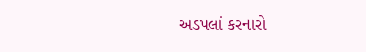અડપલાં કરનારો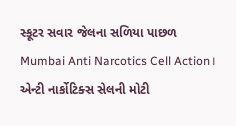સ્કૂટર સવાર જેલના સળિયા પાછળ
Mumbai Anti Narcotics Cell Action। એન્ટી નાર્કોટિક્સ સેલની મોટી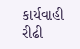કાર્યવાહી રીઢી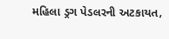મહિલા ડ્રગ પેડલરની અટકાયત,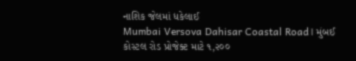નાશિક જેલમાં ધકેલાઈ
Mumbai Versova Dahisar Coastal Road। મુંબઈ કોસ્ટલ રોડ પ્રોજેક્ટ માટે ૧,૨૦૦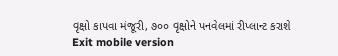વૃક્ષો કાપવા મંજૂરી, ૭૦૦ વૃક્ષોને પનવેલમાં રીપ્લાન્ટ કરાશે
Exit mobile version